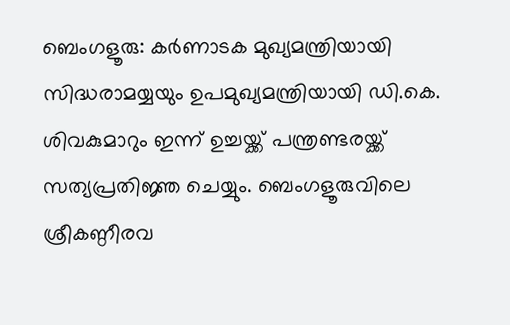ബെംഗളൂരു: കര്‍ണാടക മുഖ്യമന്ത്രിയായി സിദ്ധരാമയ്യയും ഉപമുഖ്യമന്ത്രിയായി ഡി.കെ. ശിവകുമാറും ഇന്ന് ഉച്ചയ്ക്ക് പന്ത്രണ്ടരയ്ക്ക് സത്യപ്രതിജ്ഞ ചെയ്യും. ബെംഗളൂരുവിലെ ശ്രീകണ്ഠീരവ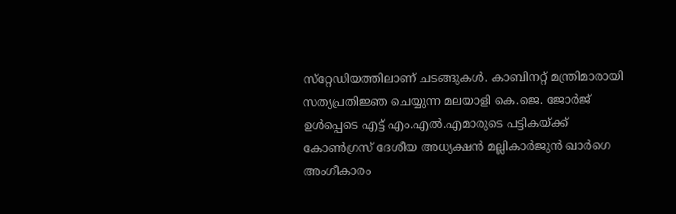സ്‌റ്റേഡിയത്തിലാണ് ചടങ്ങുകള്‍. കാബിനറ്റ് മന്ത്രിമാരായി സത്യപ്രതിജ്ഞ ചെയ്യുന്ന മലയാളി കെ.ജെ. ജോര്‍ജ് ഉൾപ്പെടെ എട്ട് എം.എല്‍.എമാരുടെ പട്ടികയ്ക്ക് കോണ്‍ഗ്രസ് ദേശീയ അധ്യക്ഷന്‍ മല്ലികാര്‍ജുന്‍ ഖാര്‍ഗെ അംഗീകാരം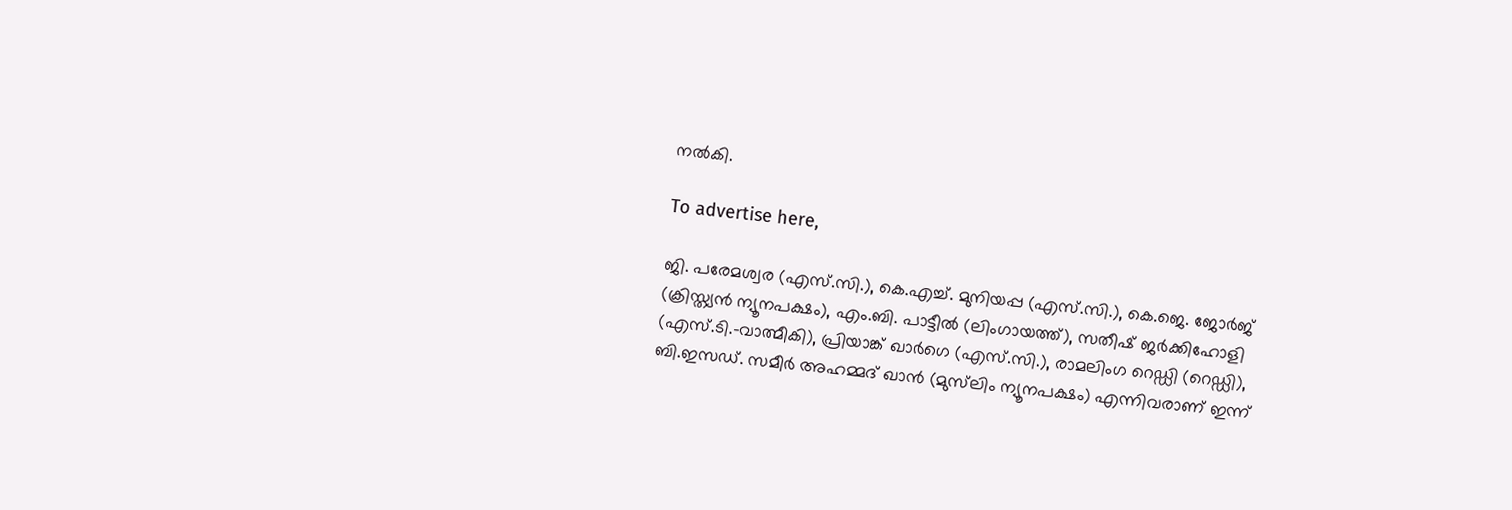നല്‍കി.

To advertise here,

ജി. പരേമശ്വര (എസ്.സി.), കെ.എച്ച്. മുനിയപ്പ (എസ്.സി.), കെ.ജെ. ജോര്‍ജ് (ക്രിസ്ത്യന്‍ ന്യൂനപക്ഷം), എം.ബി. പാട്ടീല്‍ (ലിംഗായത്ത്), സതീഷ് ജര്‍ക്കിഹോളി (എസ്.ടി.-വാത്മീകി), പ്രിയാങ്ക് ഖാര്‍ഗെ (എസ്.സി.), രാമലിംഗ റെഡ്ഡി (റെഡ്ഡി), ബി.ഇസഡ്. സമീര്‍ അഹമ്മദ് ഖാന്‍ (മുസ്‌ലിം ന്യൂനപക്ഷം) എന്നിവരാണ് ഇന്ന്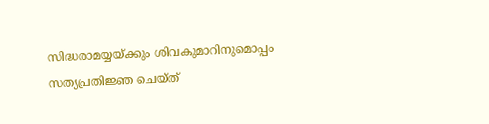സിദ്ധരാമയ്യയ്ക്കും ശിവകുമാറിനുമൊപ്പം സത്യപ്രതിജ്ഞ ചെയ്ത്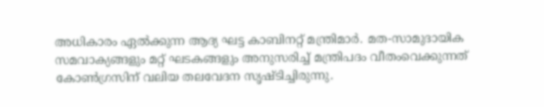അധികാരം ഏല്‍ക്കുന്ന ആദ്യ ഘട്ട കാബിനറ്റ് മന്ത്രിമാര്‍. മത-സാമുദായിക സമവാക്യങ്ങളും മറ്റ് ഘടകങ്ങളും അനുസരിച്ച് മന്ത്രിപദം വീതംവെക്കുന്നത് കോണ്‍ഗ്രസിന് വലിയ തലവേദന സൃഷ്ടിച്ചിരുന്നു.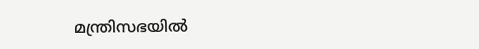മന്ത്രിസഭയില്‍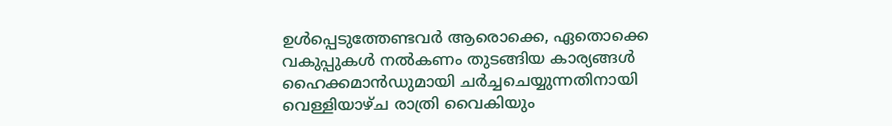ഉള്‍പ്പെടുത്തേണ്ടവര്‍ ആരൊക്കെ, ഏതൊക്കെ വകുപ്പുകള്‍ നല്‍കണം തുടങ്ങിയ കാര്യങ്ങള്‍ ഹൈക്കമാന്‍ഡുമായി ചര്‍ച്ചചെയ്യുന്നതിനായി വെള്ളിയാഴ്ച രാത്രി വൈകിയും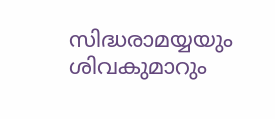സിദ്ധരാമയ്യയും ശിവകുമാറും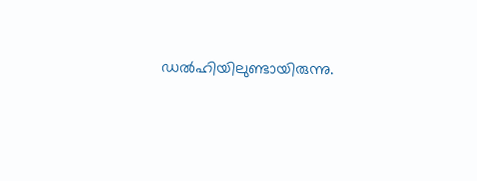ഡല്‍ഹിയിലുണ്ടായിരുന്നു.